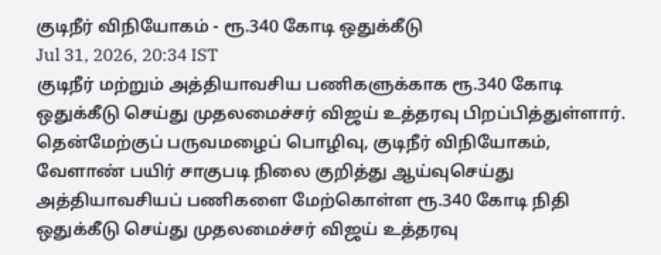குடிநீர் விநியோகம் - ரூ.340 கோடி ஒதுக்கீடு
Jul 31, 2026, 20:34 IST
குடிநீர் மற்றும் அத்தியாவசிய பணிகளுக்காக ரூ.340 கோடி ஒதுக்கீடு செய்து முதலமைச்சர் விஜய் உத்தரவு பிறப்பித்துள்ளார்.
தென்மேற்குப் பருவமழைப் பொழிவு, குடிநீர் விநியோகம், வேளாண் பயிர் சாகுபடி நிலை குறித்து ஆய்வுசெய்து அத்தியாவசியப் பணிகளை மேற்கொள்ள ரூ.340 கோடி நிதி ஒதுக்கீடு செய்து முதலமைச்சர் விஜய் உத்தரவு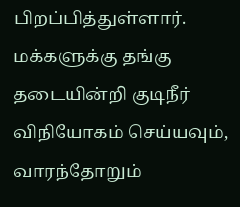பிறப்பித்துள்ளார். மக்களுக்கு தங்கு தடையின்றி குடிநீர் விநியோகம் செய்யவும், வாரந்தோறும்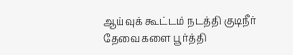ஆய்வுக் கூட்டம் நடத்தி குடிநீர் தேவைகளை பூர்த்தி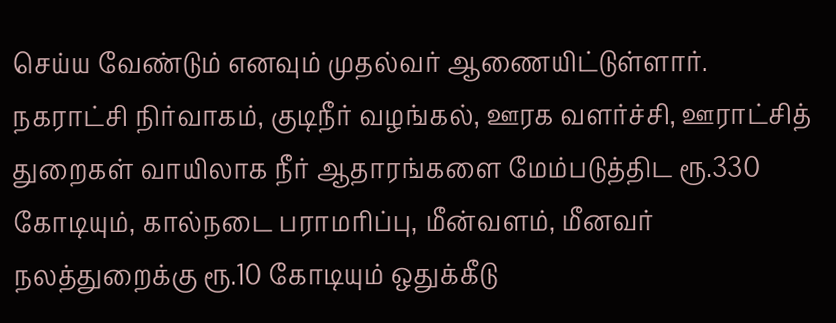செய்ய வேண்டும் எனவும் முதல்வர் ஆணையிட்டுள்ளார். நகராட்சி நிர்வாகம், குடிநீர் வழங்கல், ஊரக வளர்ச்சி, ஊராட்சித் துறைகள் வாயிலாக நீர் ஆதாரங்களை மேம்படுத்திட ரூ.330 கோடியும், கால்நடை பராமரிப்பு, மீன்வளம், மீனவர் நலத்துறைக்கு ரூ.10 கோடியும் ஒதுக்கீடு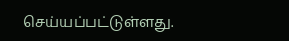செய்யப்பட்டுள்ளது.